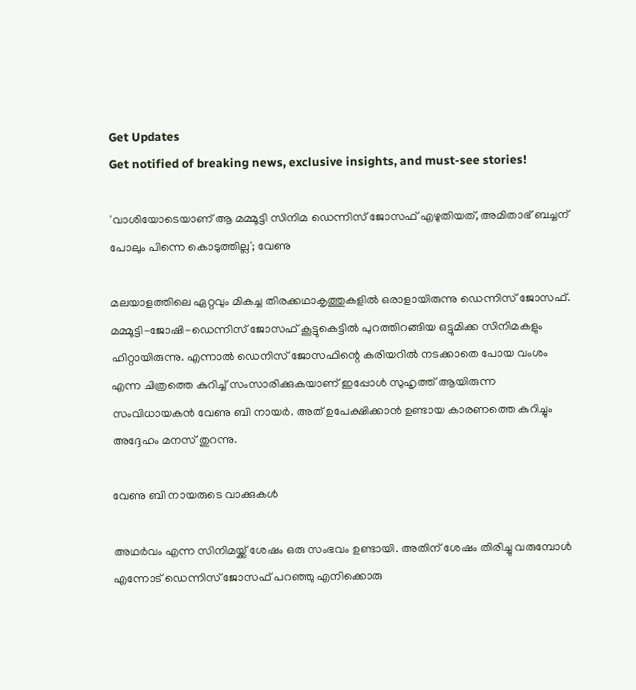Get Updates
Get notified of breaking news, exclusive insights, and must-see stories!

'വാശിയോടെയാണ് ആ മമ്മൂട്ടി സിനിമ ഡെന്നിസ് ജോസഫ് എഴുതിയത്, അമിതാഭ് ബച്ചന് പോലും പിന്നെ കൊടുത്തില്ല'; വേണു

മലയാളത്തിലെ ഏറ്റവും മികച്ച തിരക്കഥാകൃത്തുകളിൽ ഒരാളായിരുന്നു ഡെന്നിസ് ജോസഫ്. മമ്മൂട്ടി-ജോഷി-ഡെന്നിസ് ജോസഫ് കൂട്ടുകെട്ടിൽ പുറത്തിറങ്ങിയ ഒട്ടുമിക്ക സിനിമകളും ഹിറ്റായിരുന്നു. എന്നാൽ ഡെനിസ് ജോസഫിന്റെ കരിയറിൽ നടക്കാതെ പോയ വംശം എന്ന ചിത്രത്തെ കുറിച്ച് സംസാരിക്കുകയാണ് ഇപ്പോൾ സുഹൃത്ത് ആയിരുന്ന സംവിധായകൻ വേണു ബി നായർ. അത് ഉപേക്ഷിക്കാൻ ഉണ്ടായ കാരണത്തെ കുറിച്ചും അദ്ദേഹം മനസ് തുറന്നു.

വേണു ബി നായരുടെ വാക്കുകൾ

അഥർവം എന്ന സിനിമയ്ക്ക് ശേഷം ഒരു സംഭവം ഉണ്ടായി. അതിന് ശേഷം തിരിച്ചു വരുമ്പോൾ എന്നോട് ഡെന്നിസ് ജോസഫ് പറഞ്ഞു എനിക്കൊരു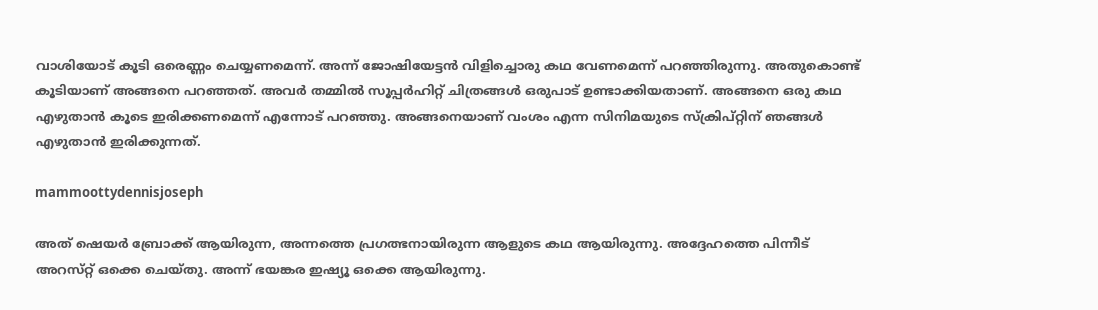വാശിയോട് കൂടി ഒരെണ്ണം ചെയ്യണമെന്ന്. അന്ന് ജോഷിയേട്ടൻ വിളിച്ചൊരു കഥ വേണമെന്ന് പറഞ്ഞിരുന്നു. അതുകൊണ്ട് കൂടിയാണ് അങ്ങനെ പറഞ്ഞത്. അവർ തമ്മിൽ സൂപ്പർഹിറ്റ് ചിത്രങ്ങൾ ഒരുപാട് ഉണ്ടാക്കിയതാണ്. അങ്ങനെ ഒരു കഥ എഴുതാൻ കൂടെ ഇരിക്കണമെന്ന് എന്നോട് പറഞ്ഞു. അങ്ങനെയാണ് വംശം എന്ന സിനിമയുടെ സ്ക്രിപ്റ്റിന് ഞങ്ങൾ എഴുതാൻ ഇരിക്കുന്നത്.

mammoottydennisjoseph

അത് ഷെയർ ബ്രോക്ക് ആയിരുന്ന, അന്നത്തെ പ്രഗത്ഭനായിരുന്ന ആളുടെ കഥ ആയിരുന്നു. അദ്ദേഹത്തെ പിന്നീട് അറസ്‌റ്റ്‌ ഒക്കെ ചെയ്‌തു. അന്ന് ഭയങ്കര ഇഷ്യൂ ഒക്കെ ആയിരുന്നു.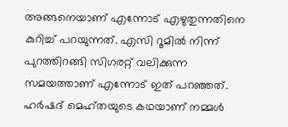അങ്ങനെയാണ് എന്നോട് എഴുതുന്നതിനെ കുറിച്ച് പറയുന്നത്. എസി റൂമിൽ നിന്ന് പുറത്തിറങ്ങി സിഗരറ്റ് വലിക്കുന്ന സമയത്താണ് എന്നോട് ഇത് പറഞ്ഞത്. ഹർഷദ് മെഹ്തയുടെ കഥയാണ് നമ്മൾ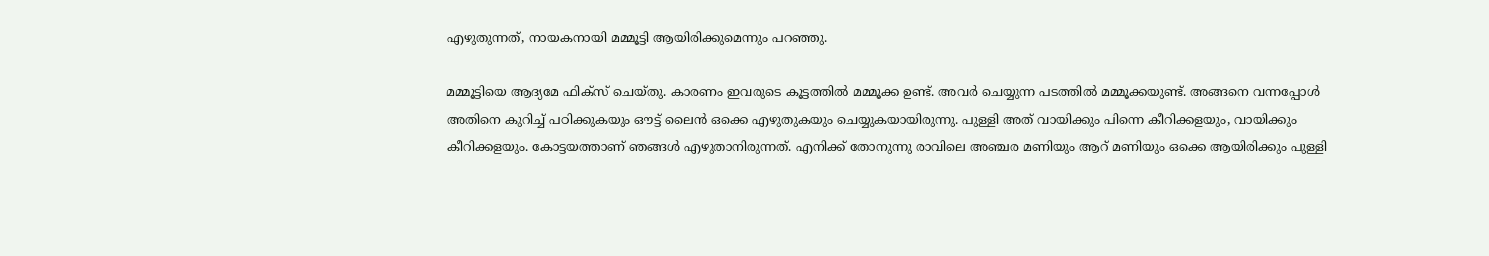എഴുതുന്നത്, നായകനായി മമ്മൂട്ടി ആയിരിക്കുമെന്നും പറഞ്ഞു.

മമ്മൂട്ടിയെ ആദ്യമേ ഫിക്‌സ് ചെയ്‌തു. കാരണം ഇവരുടെ കൂട്ടത്തിൽ മമ്മൂക്ക ഉണ്ട്. അവർ ചെയ്യുന്ന പടത്തിൽ മമ്മൂക്കയുണ്ട്. അങ്ങനെ വന്നപ്പോൾ അതിനെ കുറിച്ച് പഠിക്കുകയും ഔട്ട് ലൈൻ ഒക്കെ എഴുതുകയും ചെയ്യുകയായിരുന്നു. പുള്ളി അത് വായിക്കും പിന്നെ കീറിക്കളയും, വായിക്കും കീറിക്കളയും. കോട്ടയത്താണ് ഞങ്ങൾ എഴുതാനിരുന്നത്. എനിക്ക് തോനുന്നു രാവിലെ അഞ്ചര മണിയും ആറ് മണിയും ഒക്കെ ആയിരിക്കും പുള്ളി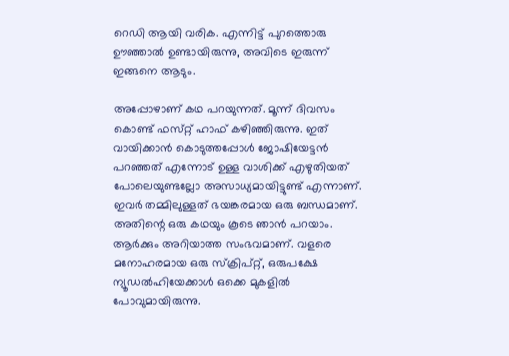റെഡി ആയി വരിക. എന്നിട്ട് പുറത്തൊരു ഊഞ്ഞാൽ ഉണ്ടായിരുന്നു, അവിടെ ഇരുന്ന് ഇങ്ങനെ ആടും.

അപ്പോഴാണ് കഥ പറയുന്നത്. മൂന്ന് ദിവസം കൊണ്ട് ഫസ്‌റ്റ് ഹാഫ് കഴിഞ്ഞിരുന്നു. ഇത് വായിക്കാൻ കൊടുത്തപ്പോൾ ജോഷിയേട്ടൻ പറഞ്ഞത് എന്നോട് ഉള്ള വാശിക്ക് എഴുതിയത് പോലെയുണ്ടല്ലോ അസാധ്യമായിട്ടുണ്ട് എന്നാണ്. ഇവർ തമ്മിലുള്ളത് ഭയങ്കരമായ ഒരു ബന്ധമാണ്. അതിന്റെ ഒരു കഥയും കൂടെ ഞാൻ പറയാം. ആർക്കും അറിയാത്ത സംഭവമാണ്. വളരെ മനോഹരമായ ഒരു സ്ക്രിപ്റ്റ്, ഒരുപക്ഷേ ന്യൂഡൽഹിയേക്കാൾ ഒക്കെ മുകളിൽ പോവുമായിരുന്നു.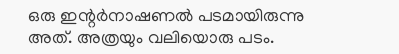ഒരു ഇന്റർനാഷണൽ പടമായിരുന്നു അത്. അത്രയും വലിയൊരു പടം.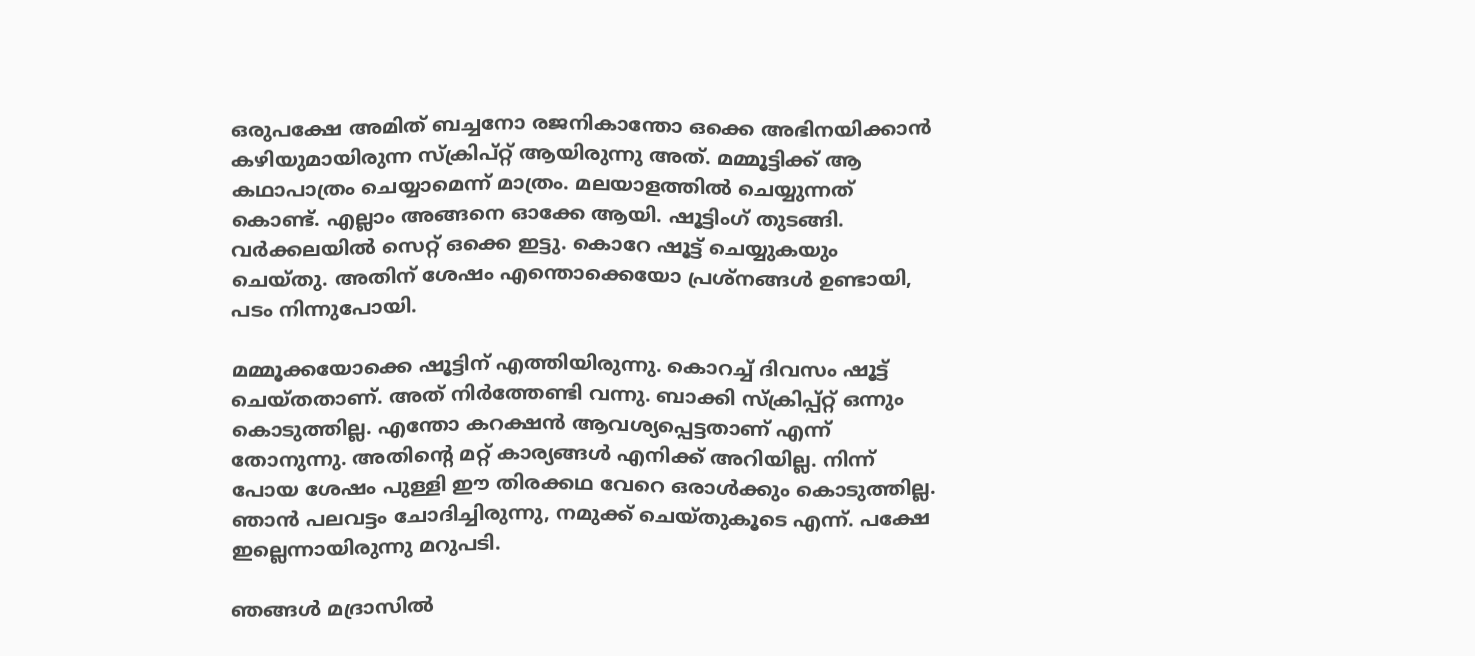ഒരുപക്ഷേ അമിത് ബച്ചനോ രജനികാന്തോ ഒക്കെ അഭിനയിക്കാൻ കഴിയുമായിരുന്ന സ്ക്രിപ്റ്റ് ആയിരുന്നു അത്. മമ്മൂട്ടിക്ക് ആ കഥാപാത്രം ചെയ്യാമെന്ന് മാത്രം. മലയാളത്തിൽ ചെയ്യുന്നത് കൊണ്ട്. എല്ലാം അങ്ങനെ ഓക്കേ ആയി. ഷൂട്ടിംഗ് തുടങ്ങി. വർക്കലയിൽ സെറ്റ് ഒക്കെ ഇട്ടു. കൊറേ ഷൂട്ട് ചെയ്യുകയും ചെയ്‌തു. അതിന് ശേഷം എന്തൊക്കെയോ പ്രശ്‌നങ്ങൾ ഉണ്ടായി, പടം നിന്നുപോയി.

മമ്മൂക്കയോക്കെ ഷൂട്ടിന് എത്തിയിരുന്നു. കൊറച്ച് ദിവസം ഷൂട്ട് ചെയ്‌തതാണ്. അത് നിർത്തേണ്ടി വന്നു. ബാക്കി സ്ക്രിപ്പ്റ്റ് ഒന്നും കൊടുത്തില്ല. എന്തോ കറക്ഷൻ ആവശ്യപ്പെട്ടതാണ് എന്ന് തോനുന്നു. അതിന്റെ മറ്റ് കാര്യങ്ങൾ എനിക്ക് അറിയില്ല. നിന്ന് പോയ ശേഷം പുള്ളി ഈ തിരക്കഥ വേറെ ഒരാൾക്കും കൊടുത്തില്ല. ഞാൻ പലവട്ടം ചോദിച്ചിരുന്നു, നമുക്ക് ചെയ്‌തുകൂടെ എന്ന്. പക്ഷേ ഇല്ലെന്നായിരുന്നു മറുപടി.

ഞങ്ങൾ മദ്രാസിൽ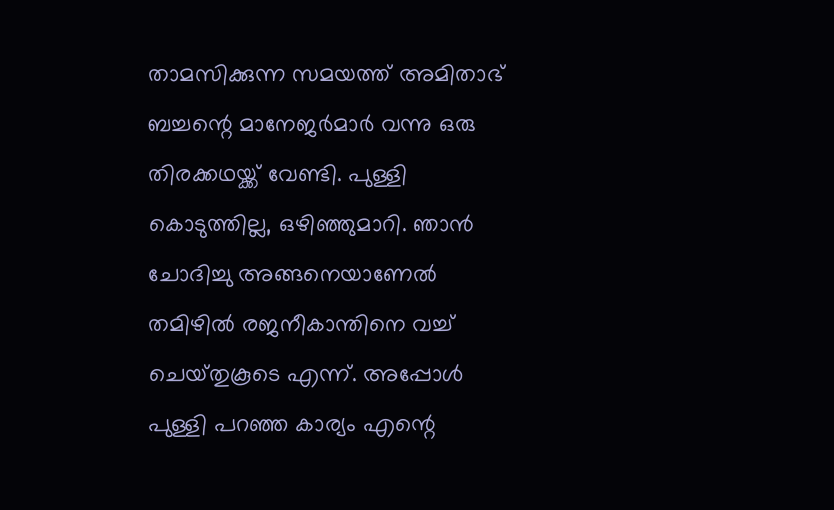താമസിക്കുന്ന സമയത്ത് അമിതാഭ് ബച്ചന്റെ മാനേജർമാർ വന്നു ഒരു തിരക്കഥയ്ക്ക് വേണ്ടി. പുള്ളി കൊടുത്തില്ല, ഒഴിഞ്ഞുമാറി. ഞാൻ ചോദിച്ചു അങ്ങനെയാണേൽ തമിഴിൽ രജനീകാന്തിനെ വച്ച് ചെയ്‌തുകൂടെ എന്ന്. അപ്പോൾ പുള്ളി പറഞ്ഞ കാര്യം എന്റെ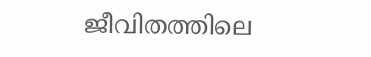ജീവിതത്തിലെ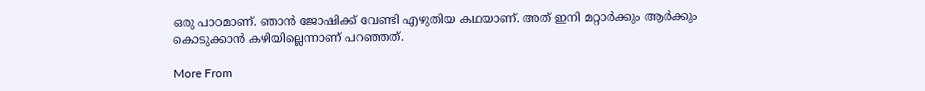ഒരു പാഠമാണ്. ഞാൻ ജോഷിക്ക് വേണ്ടി എഴുതിയ കഥയാണ്. അത് ഇനി മറ്റാർക്കും ആർക്കും കൊടുക്കാൻ കഴിയില്ലെന്നാണ് പറഞ്ഞത്.

More From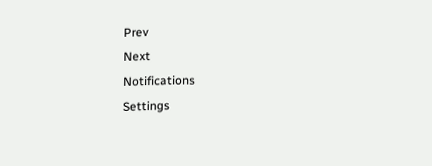Prev
Next
Notifications
Settings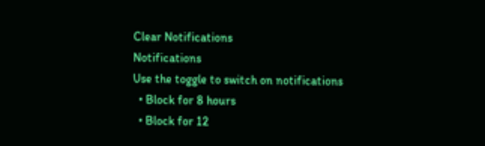Clear Notifications
Notifications
Use the toggle to switch on notifications
  • Block for 8 hours
  • Block for 12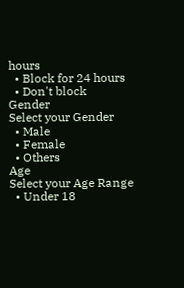hours
  • Block for 24 hours
  • Don't block
Gender
Select your Gender
  • Male
  • Female
  • Others
Age
Select your Age Range
  • Under 18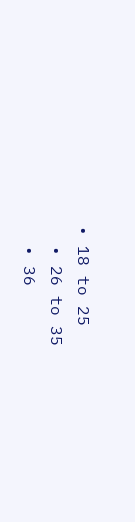• 18 to 25
  • 26 to 35
  • 36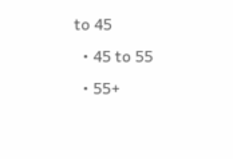to 45
  • 45 to 55
  • 55+